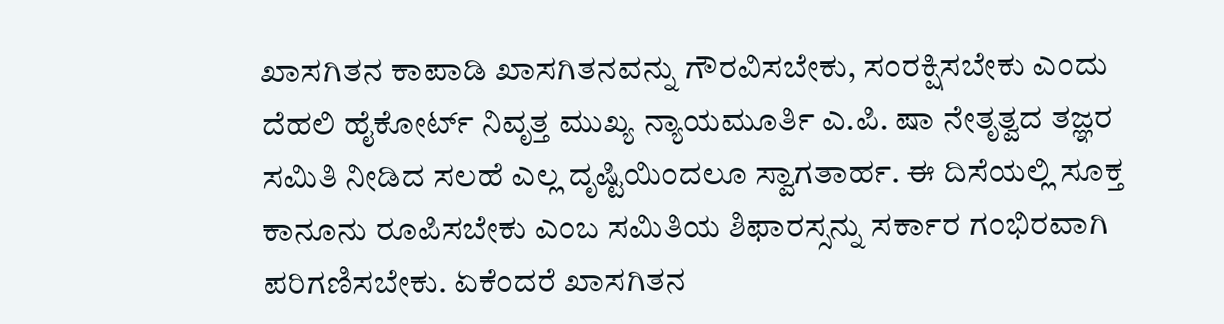ಖಾಸಗಿತನ ಕಾಪಾಡಿ ಖಾಸಗಿತನವನ್ನು ಗೌರವಿಸಬೇಕು, ಸಂರಕ್ಷಿಸಬೇಕು ಎಂದು ದೆಹಲಿ ಹೈಕೋರ್ಟ್ ನಿವೃತ್ತ ಮುಖ್ಯ ನ್ಯಾಯಮೂರ್ತಿ ಎ.ಪಿ. ಷಾ ನೇತೃತ್ವದ ತಜ್ಞರ ಸಮಿತಿ ನೀಡಿದ ಸಲಹೆ ಎಲ್ಲ ದೃಷ್ಟಿಯಿಂದಲೂ ಸ್ವಾಗತಾರ್ಹ. ಈ ದಿಸೆಯಲ್ಲಿ ಸೂಕ್ತ ಕಾನೂನು ರೂಪಿಸಬೇಕು ಎಂಬ ಸಮಿತಿಯ ಶಿಫಾರಸ್ಸನ್ನು ಸರ್ಕಾರ ಗಂಭಿರವಾಗಿ ಪರಿಗಣಿಸಬೇಕು. ಏಕೆಂದರೆ ಖಾಸಗಿತನ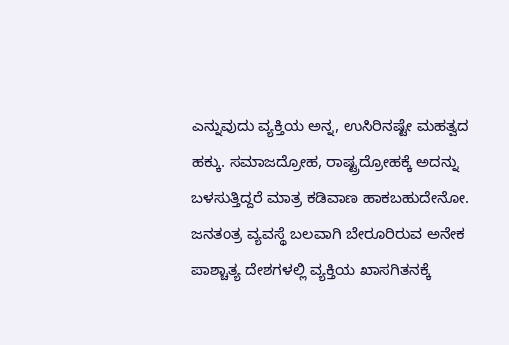ಎನ್ನುವುದು ವ್ಯಕ್ತಿಯ ಅನ್ನ, ಉಸಿರಿನಷ್ಟೇ ಮಹತ್ವದ ಹಕ್ಕು. ಸಮಾಜದ್ರೋಹ, ರಾಷ್ಟ್ರದ್ರೋಹಕ್ಕೆ ಅದನ್ನು ಬಳಸುತ್ತಿದ್ದರೆ ಮಾತ್ರ ಕಡಿವಾಣ ಹಾಕಬಹುದೇನೋ. ಜನತಂತ್ರ ವ್ಯವಸ್ಥೆ ಬಲವಾಗಿ ಬೇರೂರಿರುವ ಅನೇಕ ಪಾಶ್ಚಾತ್ಯ ದೇಶಗಳಲ್ಲಿ ವ್ಯಕ್ತಿಯ ಖಾಸಗಿತನಕ್ಕೆ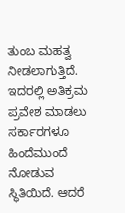ತುಂಬ ಮಹತ್ವ ನೀಡಲಾಗುತ್ತಿದೆ. ಇದರಲ್ಲಿ ಅತಿಕ್ರಮ ಪ್ರವೇಶ ಮಾಡಲು ಸರ್ಕಾರಗಳೂ ಹಿಂದೆಮುಂದೆ ನೋಡುವ ಸ್ಥಿತಿಯಿದೆ. ಆದರೆ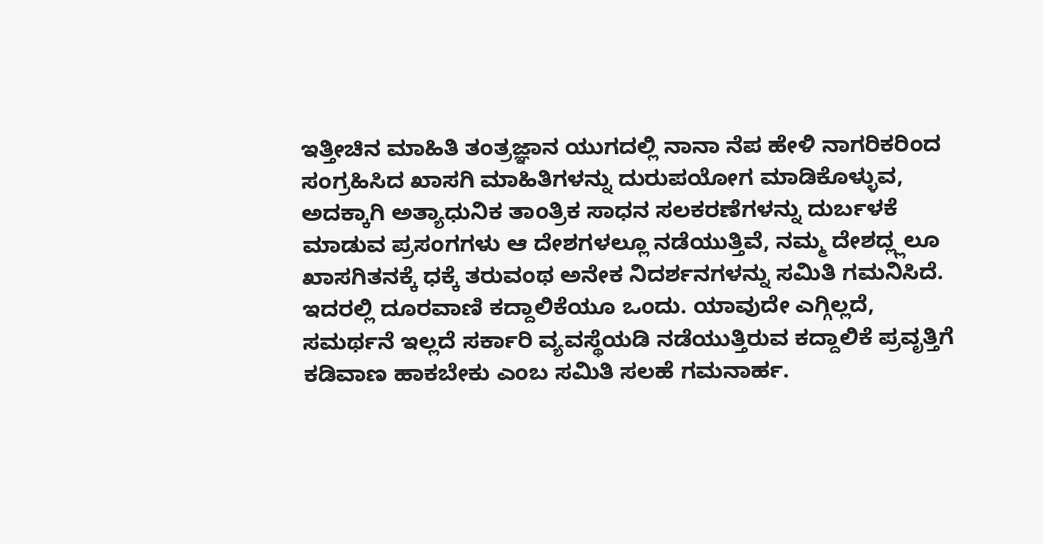ಇತ್ತೀಚಿನ ಮಾಹಿತಿ ತಂತ್ರಜ್ಞಾನ ಯುಗದಲ್ಲಿ ನಾನಾ ನೆಪ ಹೇಳಿ ನಾಗರಿಕರಿಂದ ಸಂಗ್ರಹಿಸಿದ ಖಾಸಗಿ ಮಾಹಿತಿಗಳನ್ನು ದುರುಪಯೋಗ ಮಾಡಿಕೊಳ್ಳುವ, ಅದಕ್ಕಾಗಿ ಅತ್ಯಾಧುನಿಕ ತಾಂತ್ರಿಕ ಸಾಧನ ಸಲಕರಣೆಗಳನ್ನು ದುರ್ಬಳಕೆ ಮಾಡುವ ಪ್ರಸಂಗಗಳು ಆ ದೇಶಗಳಲ್ಲೂ ನಡೆಯುತ್ತಿವೆ, ನಮ್ಮ ದೇಶದ್ಲ್ಲಲೂ ಖಾಸಗಿತನಕ್ಕೆ ಧಕ್ಕೆ ತರುವಂಥ ಅನೇಕ ನಿದರ್ಶನಗಳನ್ನು ಸಮಿತಿ ಗಮನಿಸಿದೆ. ಇದರಲ್ಲಿ ದೂರವಾಣಿ ಕದ್ದಾಲಿಕೆಯೂ ಒಂದು. ಯಾವುದೇ ಎಗ್ಗಿಲ್ಲದೆ, ಸಮರ್ಥನೆ ಇಲ್ಲದೆ ಸರ್ಕಾರಿ ವ್ಯವಸ್ಥೆಯಡಿ ನಡೆಯುತ್ತಿರುವ ಕದ್ದಾಲಿಕೆ ಪ್ರವೃತ್ತಿಗೆ ಕಡಿವಾಣ ಹಾಕಬೇಕು ಎಂಬ ಸಮಿತಿ ಸಲಹೆ ಗಮನಾರ್ಹ.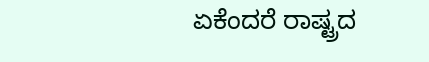ಏಕೆಂದರೆ ರಾಷ್ಟ್ರದ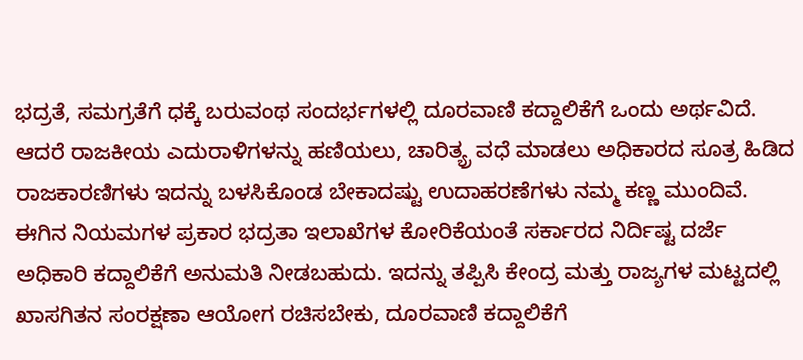ಭದ್ರತೆ, ಸಮಗ್ರತೆಗೆ ಧಕ್ಕೆ ಬರುವಂಥ ಸಂದರ್ಭಗಳಲ್ಲಿ ದೂರವಾಣಿ ಕದ್ದಾಲಿಕೆಗೆ ಒಂದು ಅರ್ಥವಿದೆ. ಆದರೆ ರಾಜಕೀಯ ಎದುರಾಳಿಗಳನ್ನು ಹಣಿಯಲು, ಚಾರಿತ್ಯ್ರ ವಧೆ ಮಾಡಲು ಅಧಿಕಾರದ ಸೂತ್ರ ಹಿಡಿದ ರಾಜಕಾರಣಿಗಳು ಇದನ್ನು ಬಳಸಿಕೊಂಡ ಬೇಕಾದಷ್ಟು ಉದಾಹರಣೆಗಳು ನಮ್ಮ ಕಣ್ಣ ಮುಂದಿವೆ. ಈಗಿನ ನಿಯಮಗಳ ಪ್ರಕಾರ ಭದ್ರತಾ ಇಲಾಖೆಗಳ ಕೋರಿಕೆಯಂತೆ ಸರ್ಕಾರದ ನಿರ್ದಿಷ್ಟ ದರ್ಜೆ ಅಧಿಕಾರಿ ಕದ್ದಾಲಿಕೆಗೆ ಅನುಮತಿ ನೀಡಬಹುದು. ಇದನ್ನು ತಪ್ಪಿಸಿ ಕೇಂದ್ರ ಮತ್ತು ರಾಜ್ಯಗಳ ಮಟ್ಟದಲ್ಲಿ ಖಾಸಗಿತನ ಸಂರಕ್ಷಣಾ ಆಯೋಗ ರಚಿಸಬೇಕು, ದೂರವಾಣಿ ಕದ್ದಾಲಿಕೆಗೆ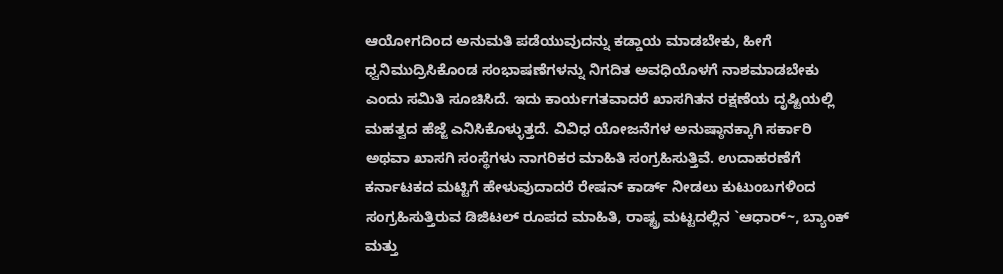ಆಯೋಗದಿಂದ ಅನುಮತಿ ಪಡೆಯುವುದನ್ನು ಕಡ್ಡಾಯ ಮಾಡಬೇಕು, ಹೀಗೆ ಧ್ವನಿಮುದ್ರಿಸಿಕೊಂಡ ಸಂಭಾಷಣೆಗಳನ್ನು ನಿಗದಿತ ಅವಧಿಯೊಳಗೆ ನಾಶಮಾಡಬೇಕು ಎಂದು ಸಮಿತಿ ಸೂಚಿಸಿದೆ. ಇದು ಕಾರ್ಯಗತವಾದರೆ ಖಾಸಗಿತನ ರಕ್ಷಣೆಯ ದೃಷ್ಟಿಯಲ್ಲಿ ಮಹತ್ವದ ಹೆಜ್ಜೆ ಎನಿಸಿಕೊಳ್ಳುತ್ತದೆ. ವಿವಿಧ ಯೋಜನೆಗಳ ಅನುಷ್ಠಾನಕ್ಕಾಗಿ ಸರ್ಕಾರಿ ಅಥವಾ ಖಾಸಗಿ ಸಂಸ್ಥೆಗಳು ನಾಗರಿಕರ ಮಾಹಿತಿ ಸಂಗ್ರಹಿಸುತ್ತಿವೆ. ಉದಾಹರಣೆಗೆ ಕರ್ನಾಟಕದ ಮಟ್ಟಿಗೆ ಹೇಳುವುದಾದರೆ ರೇಷನ್ ಕಾರ್ಡ್ ನೀಡಲು ಕುಟುಂಬಗಳಿಂದ ಸಂಗ್ರಹಿಸುತ್ತಿರುವ ಡಿಜಿಟಲ್ ರೂಪದ ಮಾಹಿತಿ, ರಾಷ್ಟ್ರ ಮಟ್ಟದಲ್ಲಿನ `ಆಧಾರ್~, ಬ್ಯಾಂಕ್ ಮತ್ತು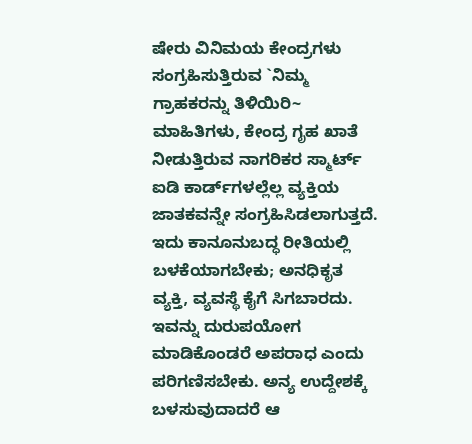ಷೇರು ವಿನಿಮಯ ಕೇಂದ್ರಗಳು ಸಂಗ್ರಹಿಸುತ್ತಿರುವ `ನಿಮ್ಮ ಗ್ರಾಹಕರನ್ನು ತಿಳಿಯಿರಿ~ ಮಾಹಿತಿಗಳು, ಕೇಂದ್ರ ಗೃಹ ಖಾತೆ ನೀಡುತ್ತಿರುವ ನಾಗರಿಕರ ಸ್ಮಾರ್ಟ್ ಐಡಿ ಕಾರ್ಡ್‌ಗಳಲ್ಲೆಲ್ಲ ವ್ಯಕ್ತಿಯ ಜಾತಕವನ್ನೇ ಸಂಗ್ರಹಿಸಿಡಲಾಗುತ್ತದೆ. ಇದು ಕಾನೂನುಬದ್ಧ ರೀತಿಯಲ್ಲಿ ಬಳಕೆಯಾಗಬೇಕು; ಅನಧಿಕೃತ ವ್ಯಕ್ತಿ, ವ್ಯವಸ್ಥೆ ಕೈಗೆ ಸಿಗಬಾರದು. ಇವನ್ನು ದುರುಪಯೋಗ ಮಾಡಿಕೊಂಡರೆ ಅಪರಾಧ ಎಂದು ಪರಿಗಣಿಸಬೇಕು. ಅನ್ಯ ಉದ್ದೇಶಕ್ಕೆ ಬಳಸುವುದಾದರೆ ಆ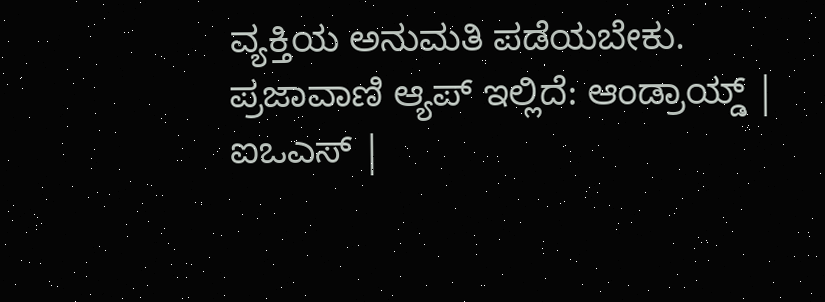ವ್ಯಕ್ತಿಯ ಅನುಮತಿ ಪಡೆಯಬೇಕು. ಪ್ರಜಾವಾಣಿ ಆ್ಯಪ್ ಇಲ್ಲಿದೆ: ಆಂಡ್ರಾಯ್ಡ್ | ಐಒಎಸ್ |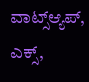ವಾಟ್ಸ್ಆ್ಯಪ್, ಎಕ್ಸ್,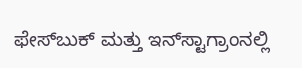ಫೇಸ್‌ಬುಕ್ ಮತ್ತು ಇನ್‌ಸ್ಟಾಗ್ರಾಂನಲ್ಲಿ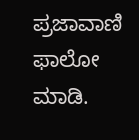ಪ್ರಜಾವಾಣಿ ಫಾಲೋ ಮಾಡಿ.